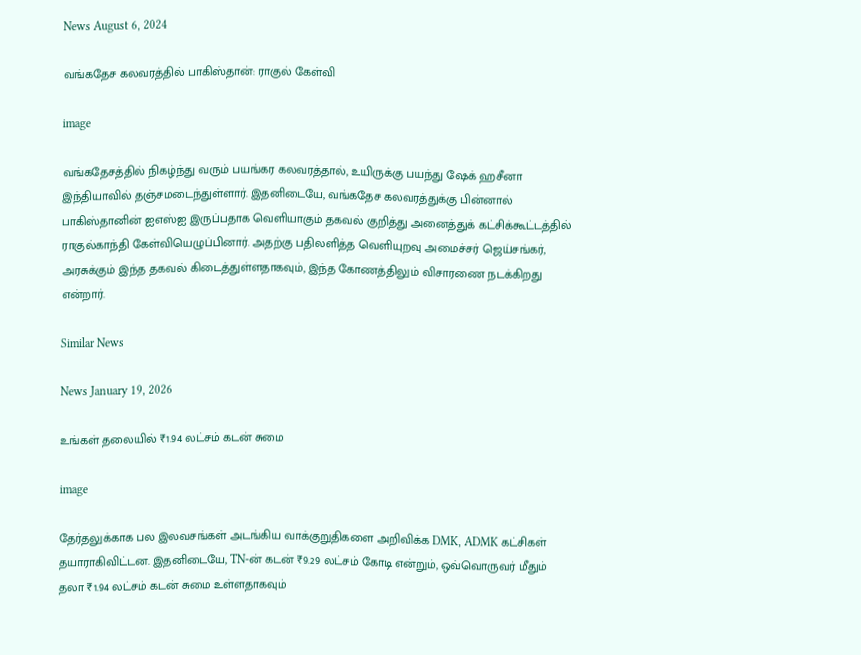News August 6, 2024

வங்கதேச கலவரத்தில் பாகிஸ்தான்: ராகுல் கேள்வி

image

வங்கதேசத்தில் நிகழ்ந்து வரும் பயங்கர கலவரத்தால், உயிருக்கு பயந்து ஷேக் ஹசீனா இந்தியாவில் தஞ்சமடைந்துள்ளார். இதனிடையே, வங்கதேச கலவரத்துக்கு பின்னால் பாகிஸ்தானின் ஐஎஸ்ஐ இருப்பதாக வெளியாகும் தகவல் குறித்து அனைத்துக் கட்சிக்கூட்டத்தில் ராகுல்காந்தி கேள்வியெழுப்பினார். அதற்கு பதிலளித்த வெளியுறவு அமைச்சர் ஜெய்சங்கர், அரசுக்கும் இந்த தகவல் கிடைத்துள்ளதாகவும், இந்த கோணத்திலும் விசாரணை நடக்கிறது என்றார்.

Similar News

News January 19, 2026

உங்கள் தலையில் ₹1.94 லட்சம் கடன் சுமை

image

தேர்தலுக்காக பல இலவசங்கள் அடங்கிய வாக்குறுதிகளை அறிவிக்க DMK, ADMK கட்சிகள் தயாராகிவிட்டன. இதனிடையே, TN-ன் கடன் ₹9.29 லட்சம் கோடி என்றும், ஒவ்வொருவர் மீதும் தலா ₹1.94 லட்சம் கடன் சுமை உள்ளதாகவும்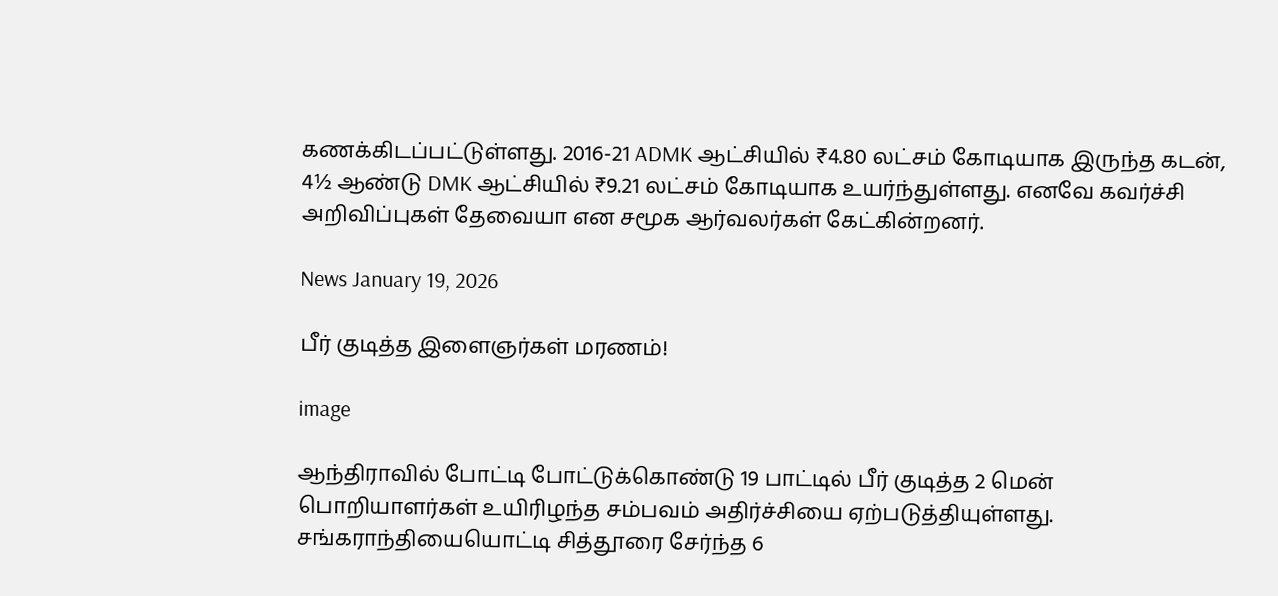கணக்கிடப்பட்டுள்ளது. 2016-21 ADMK ஆட்சியில் ₹4.80 லட்சம் கோடியாக இருந்த கடன், 4½ ஆண்டு DMK ஆட்சியில் ₹9.21 லட்சம் கோடியாக உயர்ந்துள்ளது. எனவே கவர்ச்சி அறிவிப்புகள் தேவையா என சமூக ஆர்வலர்கள் கேட்கின்றனர்.

News January 19, 2026

பீர் குடித்த இளைஞர்கள் மரணம்!

image

ஆந்திராவில் போட்டி போட்டுக்கொண்டு 19 பாட்டில் பீர் குடித்த 2 மென் பொறியாளர்கள் உயிரிழந்த சம்பவம் அதிர்ச்சியை ஏற்படுத்தியுள்ளது. சங்கராந்தியையொட்டி சித்தூரை சேர்ந்த 6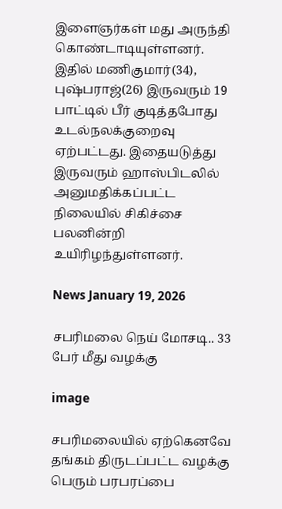இளைஞர்கள் மது அருந்தி கொண்டாடியுள்ளனர். இதில் மணிகுமார்(34), புஷ்பராஜ்(26) இருவரும் 19 பாட்டில் பீர் குடித்தபோது உடல்நலக்குறைவு ஏற்பட்டது. இதையடுத்து இருவரும் ஹாஸ்பிடலில் அனுமதிக்கப்பட்ட நிலையில் சிகிச்சை பலனின்றி உயிரிழந்துள்ளனர்.

News January 19, 2026

சபரிமலை நெய் மோசடி.. 33 பேர் மீது வழக்கு

image

சபரிமலையில் ஏற்கெனவே தங்கம் திருடப்பட்ட வழக்கு பெரும் பரபரப்பை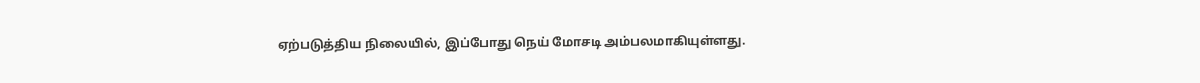ஏற்படுத்திய நிலையில், இப்போது நெய் மோசடி அம்பலமாகியுள்ளது.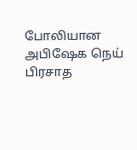போலியான அபிஷேக நெய் பிரசாத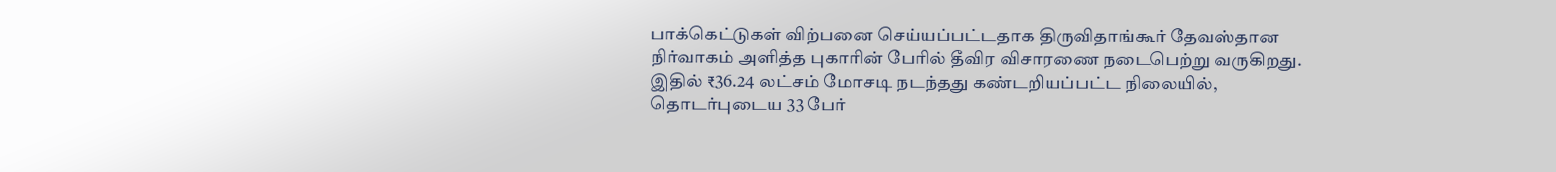பாக்கெட்டுகள் விற்பனை செய்யப்பட்டதாக திருவிதாங்கூர் தேவஸ்தான நிர்வாகம் அளித்த புகாரின் பேரில் தீவிர விசாரணை நடைபெற்று வருகிறது. இதில் ₹36.24 லட்சம் மோசடி நடந்தது கண்டறியப்பட்ட நிலையில், தொடர்புடைய 33 பேர்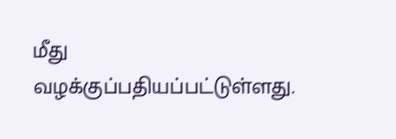மீது வழக்குப்பதியப்பட்டுள்ளது.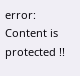error: Content is protected !!